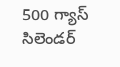500 గ్యాస్ సిలెండర్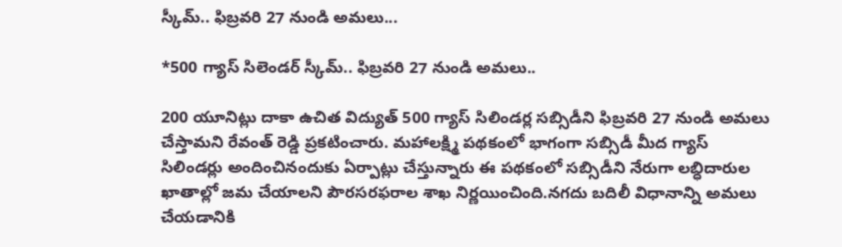స్కీమ్.. ఫిబ్రవరి 27 నుండి అమలు...

*500 గ్యాస్ సిలెండర్ స్కీమ్.. ఫిబ్రవరి 27 నుండి అమలు..

200 యూనిట్లు దాకా ఉచిత విద్యుత్ 500 గ్యాస్ సిలిండర్ల సబ్సిడీని ఫిబ్రవరి 27 నుండి అమలు చేస్తామని రేవంత్ రెడ్డి ప్రకటించారు. మహాలక్ష్మి పథకంలో భాగంగా సబ్సిడీ మీద గ్యాస్ సిలిండర్లు అందించినందుకు ఏర్పాట్లు చేస్తున్నారు ఈ పథకంలో సబ్సిడీని నేరుగా లబ్ధిదారుల ఖాతాల్లో జమ చేయాలని పౌరసరఫరాల శాఖ నిర్ణయించింది.నగదు బదిలీ విధానాన్ని అమలు చేయడానికి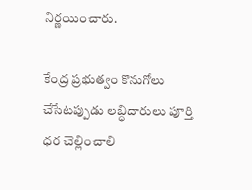నిర్ణయించారు.

కేంద్ర ప్రభుత్వం కొనుగోలు చేసేటప్పుడు లబ్ధిదారులు పూర్తి ధర చెల్లించాలి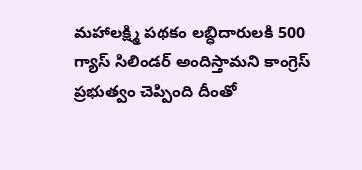మహాలక్ష్మి పథకం లబ్ధిదారులకి 500 గ్యాస్ సిలిండర్ అందిస్తామని కాంగ్రెస్ ప్రభుత్వం చెప్పింది దీంతో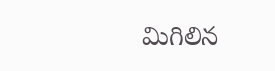మిగిలిన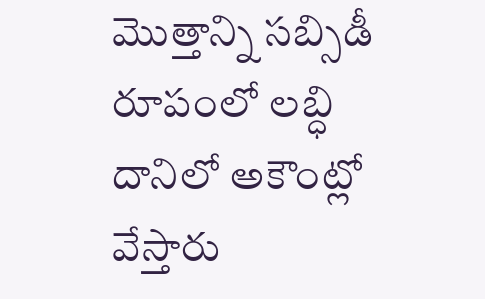మొత్తాన్ని సబ్సిడీ రూపంలో లబ్ధి దానిలో అకౌంట్లో వేస్తారు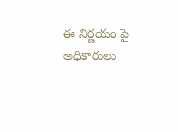ఈ నిర్ణయం పై అధికారులు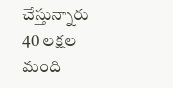చేస్తున్నారు 40 లక్షల మంది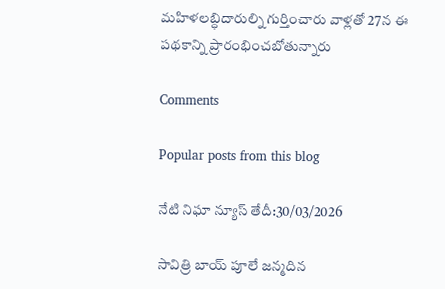మహిళలబ్ధిదారుల్ని గుర్తించారు వాళ్లతో 27న ఈ పథకాన్ని ప్రారంభించబోతున్నారు

Comments

Popular posts from this blog

నేటి నిఘా న్యూస్ తేదీ:30/03/2026

సావిత్రి బాయ్ పూలే జన్మదిన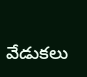వేడుకలు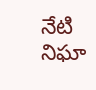నేటి నిఘా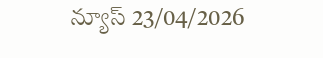న్యూస్ 23/04/2026